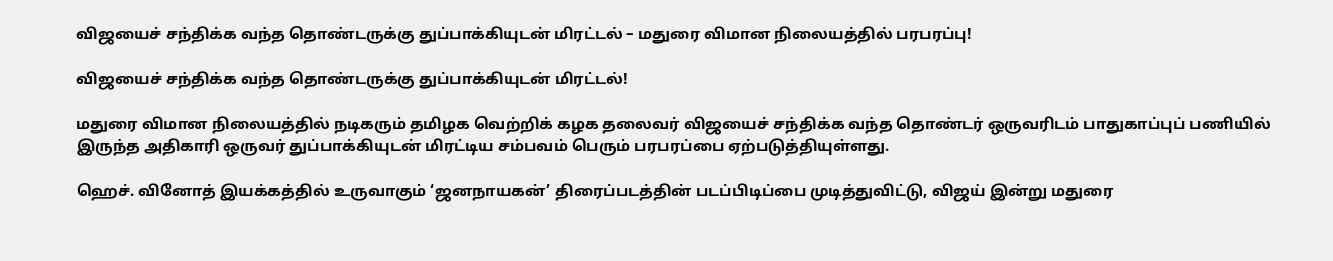விஜயைச் சந்திக்க வந்த தொண்டருக்கு துப்பாக்கியுடன் மிரட்டல் – மதுரை விமான நிலையத்தில் பரபரப்பு!

விஜயைச் சந்திக்க வந்த தொண்டருக்கு துப்பாக்கியுடன் மிரட்டல்!

மதுரை விமான நிலையத்தில் நடிகரும் தமிழக வெற்றிக் கழக தலைவர் விஜயைச் சந்திக்க வந்த தொண்டர் ஒருவரிடம் பாதுகாப்புப் பணியில் இருந்த அதிகாரி ஒருவர் துப்பாக்கியுடன் மிரட்டிய சம்பவம் பெரும் பரபரப்பை ஏற்படுத்தியுள்ளது.

ஹெச். வினோத் இயக்கத்தில் உருவாகும் ‘ஜனநாயகன்’ திரைப்படத்தின் படப்பிடிப்பை முடித்துவிட்டு, விஜய் இன்று மதுரை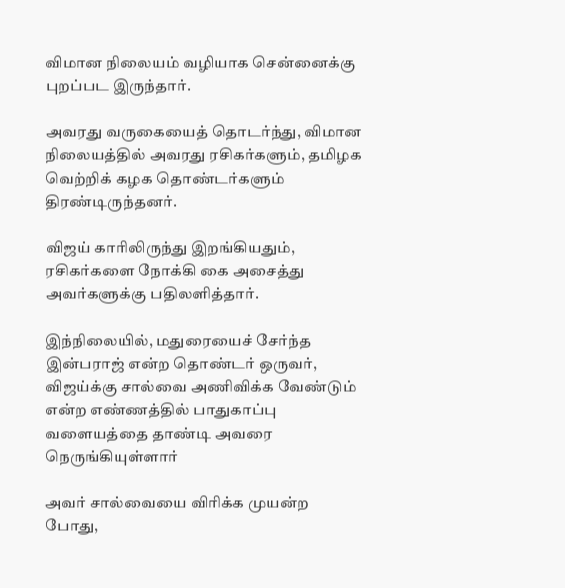விமான நிலையம் வழியாக சென்னைக்கு புறப்பட இருந்தார்.

அவரது வருகையைத் தொடர்ந்து, விமான நிலையத்தில் அவரது ரசிகர்களும், தமிழக வெற்றிக் கழக தொண்டர்களும் திரண்டிருந்தனர்.

விஜய் காரிலிருந்து இறங்கியதும், ரசிகர்களை நோக்கி கை அசைத்து அவர்களுக்கு பதிலளித்தார்.

இந்நிலையில், மதுரையைச் சேர்ந்த இன்பராஜ் என்ற தொண்டர் ஒருவர், விஜய்க்கு சால்வை அணிவிக்க வேண்டும் என்ற எண்ணத்தில் பாதுகாப்பு வளையத்தை தாண்டி அவரை நெருங்கியுள்ளார்

அவர் சால்வையை விரிக்க முயன்ற போது,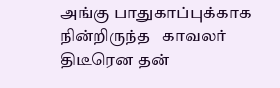அங்கு பாதுகாப்புக்காக நின்றிருந்த   காவலர் திடீரென தன்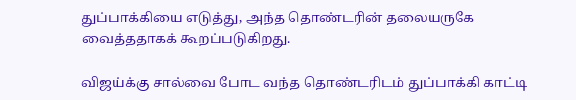துப்பாக்கியை எடுத்து, அந்த தொண்டரின் தலையருகே வைத்ததாகக் கூறப்படுகிறது.

விஜய்க்கு சால்வை போட வந்த தொண்டரிடம் துப்பாக்கி காட்டி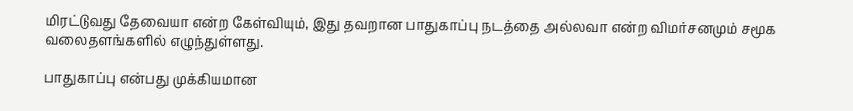மிரட்டுவது தேவையா என்ற கேள்வியும், இது தவறான பாதுகாப்பு நடத்தை அல்லவா என்ற விமர்சனமும் சமூக வலைதளங்களில் எழுந்துள்ளது.

பாதுகாப்பு என்பது முக்கியமான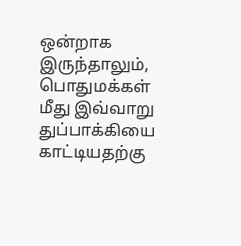ஒன்றாக இருந்தாலும், பொதுமக்கள் மீது இவ்வாறு துப்பாக்கியை காட்டியதற்கு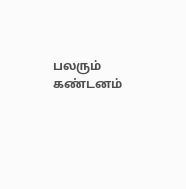பலரும் கண்டனம்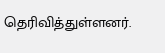தெரிவித்துள்ளனர்.